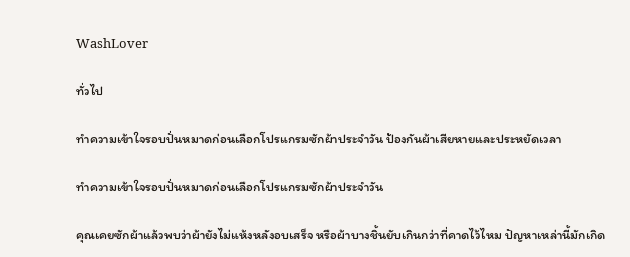WashLover

ทั่วไป

ทำความเข้าใจรอบปั่นหมาดก่อนเลือกโปรแกรมซักผ้าประจำวัน ป้องกันผ้าเสียหายและประหยัดเวลา

ทำความเข้าใจรอบปั่นหมาดก่อนเลือกโปรแกรมซักผ้าประจำวัน

คุณเคยซักผ้าแล้วพบว่าผ้ายังไม่แห้งหลังอบเสร็จ หรือผ้าบางชิ้นยับเกินกว่าที่คาดไว้ไหม ปัญหาเหล่านี้มักเกิด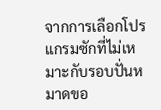จากการเลือกโปรแกรมซักที่ไม่เหมาะกับรอบปั่นหมาดขอ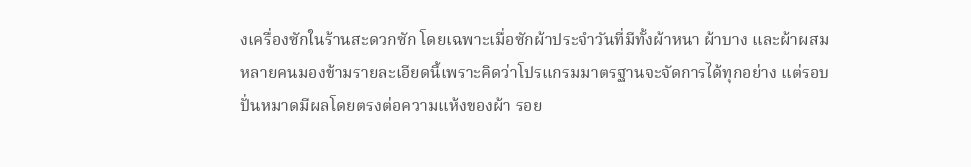งเครื่องซักในร้านสะดวกซัก โดยเฉพาะเมื่อซักผ้าประจำวันที่มีทั้งผ้าหนา ผ้าบาง และผ้าผสม หลายคนมองข้ามรายละเอียดนี้เพราะคิดว่าโปรแกรมมาตรฐานจะจัดการได้ทุกอย่าง แต่รอบปั่นหมาดมีผลโดยตรงต่อความแห้งของผ้า รอย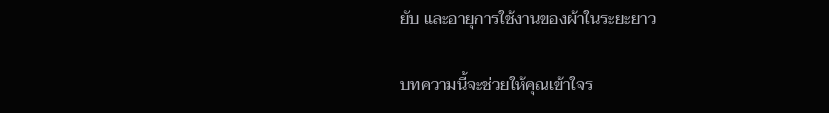ยับ และอายุการใช้งานของผ้าในระยะยาว

บทความนี้จะช่วยให้คุณเข้าใจร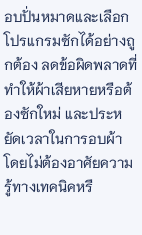อบปั่นหมาดและเลือกโปรแกรมซักได้อย่างถูกต้อง ลดข้อผิดพลาดที่ทำให้ผ้าเสียหายหรือต้องซักใหม่ และประหยัดเวลาในการอบผ้า โดยไม่ต้องอาศัยความรู้ทางเทคนิคหรื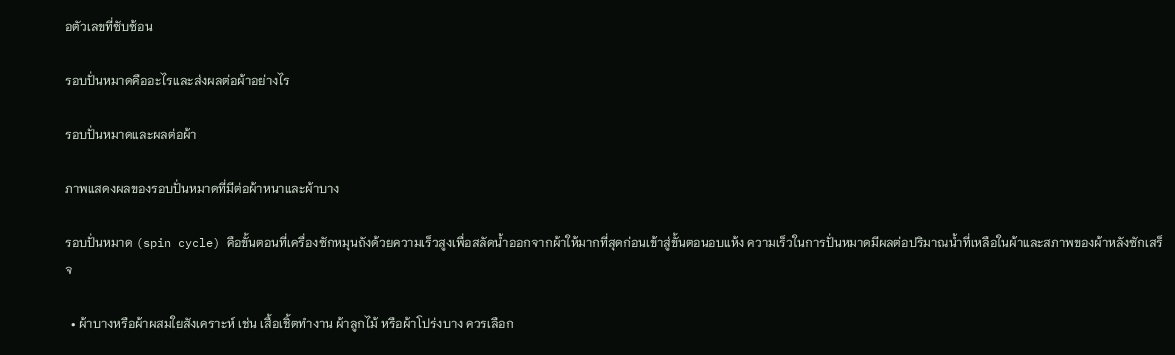อตัวเลขที่ซับซ้อน

รอบปั่นหมาดคืออะไรและส่งผลต่อผ้าอย่างไร

รอบปั่นหมาดและผลต่อผ้า

ภาพแสดงผลของรอบปั่นหมาดที่มีต่อผ้าหนาและผ้าบาง

รอบปั่นหมาด (spin cycle) คือขั้นตอนที่เครื่องซักหมุนถังด้วยความเร็วสูงเพื่อสลัดน้ำออกจากผ้าให้มากที่สุดก่อนเข้าสู่ขั้นตอนอบแห้ง ความเร็วในการปั่นหมาดมีผลต่อปริมาณน้ำที่เหลือในผ้าและสภาพของผ้าหลังซักเสร็จ

  • ผ้าบางหรือผ้าผสมใยสังเคราะห์ เช่น เสื้อเชิ้ตทำงาน ผ้าลูกไม้ หรือผ้าโปร่งบาง ควรเลือก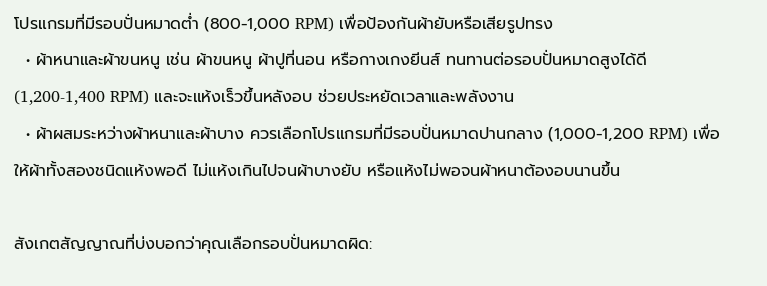โปรแกรมที่มีรอบปั่นหมาดต่ำ (800-1,000 RPM) เพื่อป้องกันผ้ายับหรือเสียรูปทรง
  • ผ้าหนาและผ้าขนหนู เช่น ผ้าขนหนู ผ้าปูที่นอน หรือกางเกงยีนส์ ทนทานต่อรอบปั่นหมาดสูงได้ดี (1,200-1,400 RPM) และจะแห้งเร็วขึ้นหลังอบ ช่วยประหยัดเวลาและพลังงาน
  • ผ้าผสมระหว่างผ้าหนาและผ้าบาง ควรเลือกโปรแกรมที่มีรอบปั่นหมาดปานกลาง (1,000-1,200 RPM) เพื่อให้ผ้าทั้งสองชนิดแห้งพอดี ไม่แห้งเกินไปจนผ้าบางยับ หรือแห้งไม่พอจนผ้าหนาต้องอบนานขึ้น

สังเกตสัญญาณที่บ่งบอกว่าคุณเลือกรอบปั่นหมาดผิด: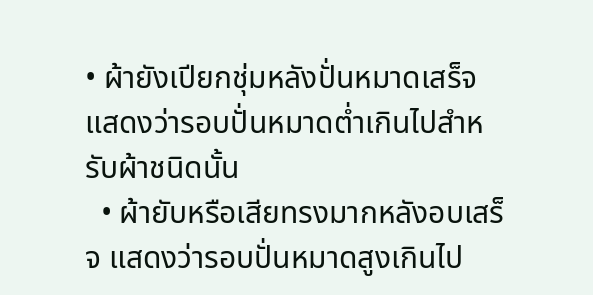• ผ้ายังเปียกชุ่มหลังปั่นหมาดเสร็จ แสดงว่ารอบปั่นหมาดต่ำเกินไปสำหรับผ้าชนิดนั้น
  • ผ้ายับหรือเสียทรงมากหลังอบเสร็จ แสดงว่ารอบปั่นหมาดสูงเกินไป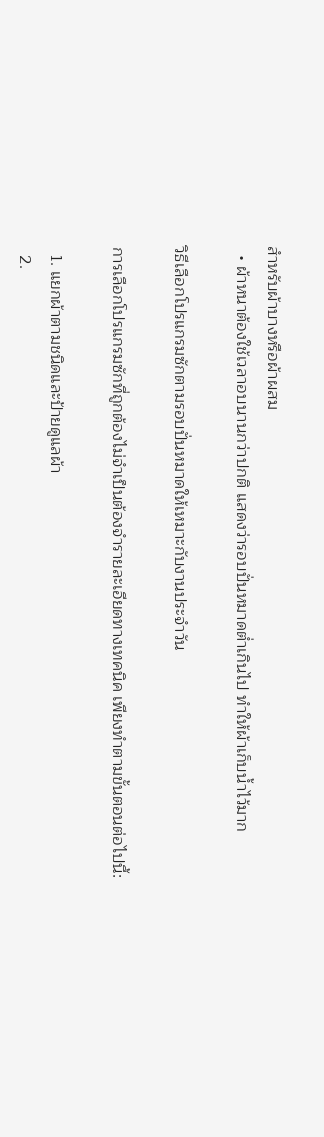สำหรับผ้าบางหรือผ้าผสม
  • ผ้าหนาต้องใช้เวลาอบนานกว่าปกติ แสดงว่ารอบปั่นหมาดต่ำเกินไป ทำให้ผ้าเก็บน้ำไว้มาก

วิธีเลือกโปรแกรมซักตามรอบปั่นหมาดให้เหมาะกับงานประจำวัน

การเลือกโปรแกรมซักที่ถูกต้องไม่จำเป็นต้องจำรายละเอียดทางเทคนิค เพียงทำตามขั้นตอนต่อไปนี้:

  1. แยกผ้าตามชนิดและป้ายดูแลผ้า
  2.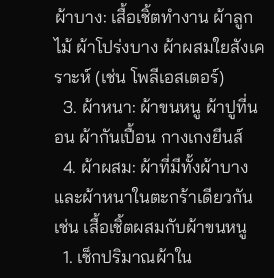ผ้าบาง: เสื้อเชิ้ตทำงาน ผ้าลูกไม้ ผ้าโปร่งบาง ผ้าผสมใยสังเคราะห์ (เช่น โพลีเอสเตอร์)
  3. ผ้าหนา: ผ้าขนหนู ผ้าปูที่นอน ผ้ากันเปื้อน กางเกงยีนส์
  4. ผ้าผสม: ผ้าที่มีทั้งผ้าบางและผ้าหนาในตะกร้าเดียวกัน เช่น เสื้อเชิ้ตผสมกับผ้าขนหนู
  1. เช็กปริมาณผ้าใน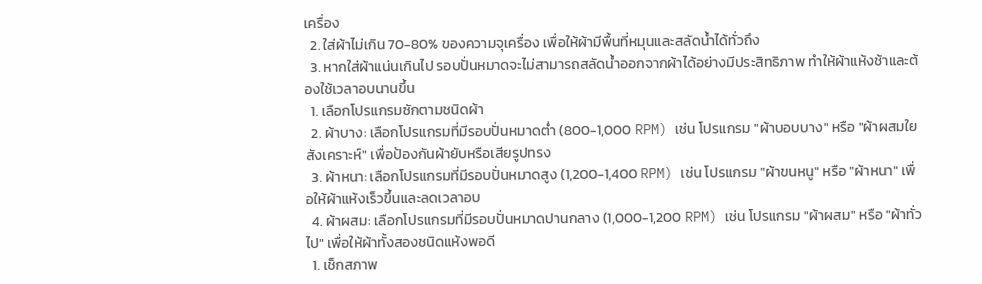เครื่อง
  2. ใส่ผ้าไม่เกิน 70-80% ของความจุเครื่อง เพื่อให้ผ้ามีพื้นที่หมุนและสลัดน้ำได้ทั่วถึง
  3. หากใส่ผ้าแน่นเกินไป รอบปั่นหมาดจะไม่สามารถสลัดน้ำออกจากผ้าได้อย่างมีประสิทธิภาพ ทำให้ผ้าแห้งช้าและต้องใช้เวลาอบนานขึ้น
  1. เลือกโปรแกรมซักตามชนิดผ้า
  2. ผ้าบาง: เลือกโปรแกรมที่มีรอบปั่นหมาดต่ำ (800-1,000 RPM) เช่น โปรแกรม "ผ้าบอบบาง" หรือ "ผ้าผสมใยสังเคราะห์" เพื่อป้องกันผ้ายับหรือเสียรูปทรง
  3. ผ้าหนา: เลือกโปรแกรมที่มีรอบปั่นหมาดสูง (1,200-1,400 RPM) เช่น โปรแกรม "ผ้าขนหนู" หรือ "ผ้าหนา" เพื่อให้ผ้าแห้งเร็วขึ้นและลดเวลาอบ
  4. ผ้าผสม: เลือกโปรแกรมที่มีรอบปั่นหมาดปานกลาง (1,000-1,200 RPM) เช่น โปรแกรม "ผ้าผสม" หรือ "ผ้าทั่วไป" เพื่อให้ผ้าทั้งสองชนิดแห้งพอดี
  1. เช็กสภาพ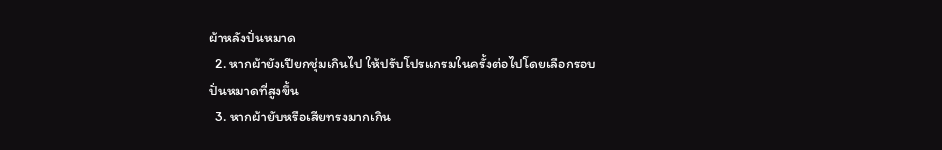ผ้าหลังปั่นหมาด
  2. หากผ้ายังเปียกชุ่มเกินไป ให้ปรับโปรแกรมในครั้งต่อไปโดยเลือกรอบปั่นหมาดที่สูงขึ้น
  3. หากผ้ายับหรือเสียทรงมากเกิน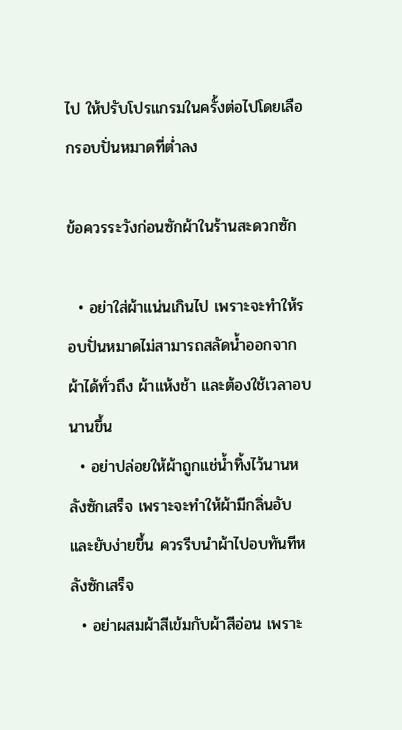ไป ให้ปรับโปรแกรมในครั้งต่อไปโดยเลือกรอบปั่นหมาดที่ต่ำลง

ข้อควรระวังก่อนซักผ้าในร้านสะดวกซัก

  • อย่าใส่ผ้าแน่นเกินไป เพราะจะทำให้รอบปั่นหมาดไม่สามารถสลัดน้ำออกจากผ้าได้ทั่วถึง ผ้าแห้งช้า และต้องใช้เวลาอบนานขึ้น
  • อย่าปล่อยให้ผ้าถูกแช่น้ำทิ้งไว้นานหลังซักเสร็จ เพราะจะทำให้ผ้ามีกลิ่นอับและยับง่ายขึ้น ควรรีบนำผ้าไปอบทันทีหลังซักเสร็จ
  • อย่าผสมผ้าสีเข้มกับผ้าสีอ่อน เพราะ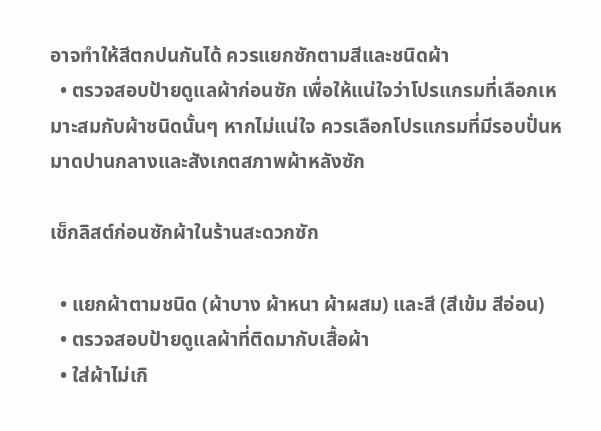อาจทำให้สีตกปนกันได้ ควรแยกซักตามสีและชนิดผ้า
  • ตรวจสอบป้ายดูแลผ้าก่อนซัก เพื่อให้แน่ใจว่าโปรแกรมที่เลือกเหมาะสมกับผ้าชนิดนั้นๆ หากไม่แน่ใจ ควรเลือกโปรแกรมที่มีรอบปั่นหมาดปานกลางและสังเกตสภาพผ้าหลังซัก

เช็กลิสต์ก่อนซักผ้าในร้านสะดวกซัก

  • แยกผ้าตามชนิด (ผ้าบาง ผ้าหนา ผ้าผสม) และสี (สีเข้ม สีอ่อน)
  • ตรวจสอบป้ายดูแลผ้าที่ติดมากับเสื้อผ้า
  • ใส่ผ้าไม่เกิ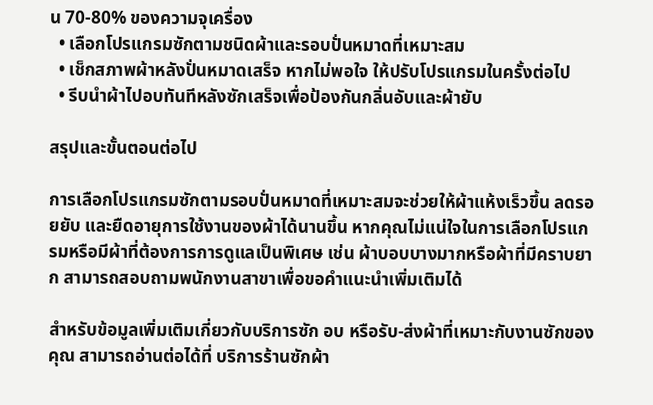น 70-80% ของความจุเครื่อง
  • เลือกโปรแกรมซักตามชนิดผ้าและรอบปั่นหมาดที่เหมาะสม
  • เช็กสภาพผ้าหลังปั่นหมาดเสร็จ หากไม่พอใจ ให้ปรับโปรแกรมในครั้งต่อไป
  • รีบนำผ้าไปอบทันทีหลังซักเสร็จเพื่อป้องกันกลิ่นอับและผ้ายับ

สรุปและขั้นตอนต่อไป

การเลือกโปรแกรมซักตามรอบปั่นหมาดที่เหมาะสมจะช่วยให้ผ้าแห้งเร็วขึ้น ลดรอยยับ และยืดอายุการใช้งานของผ้าได้นานขึ้น หากคุณไม่แน่ใจในการเลือกโปรแกรมหรือมีผ้าที่ต้องการการดูแลเป็นพิเศษ เช่น ผ้าบอบบางมากหรือผ้าที่มีคราบยาก สามารถสอบถามพนักงานสาขาเพื่อขอคำแนะนำเพิ่มเติมได้

สำหรับข้อมูลเพิ่มเติมเกี่ยวกับบริการซัก อบ หรือรับ-ส่งผ้าที่เหมาะกับงานซักของคุณ สามารถอ่านต่อได้ที่ บริการร้านซักผ้า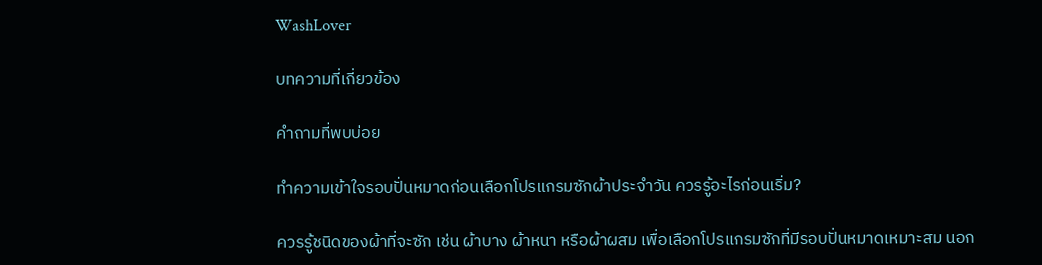WashLover

บทความที่เกี่ยวข้อง

คำถามที่พบบ่อย

ทำความเข้าใจรอบปั่นหมาดก่อนเลือกโปรแกรมซักผ้าประจำวัน ควรรู้อะไรก่อนเริ่ม?

ควรรู้ชนิดของผ้าที่จะซัก เช่น ผ้าบาง ผ้าหนา หรือผ้าผสม เพื่อเลือกโปรแกรมซักที่มีรอบปั่นหมาดเหมาะสม นอก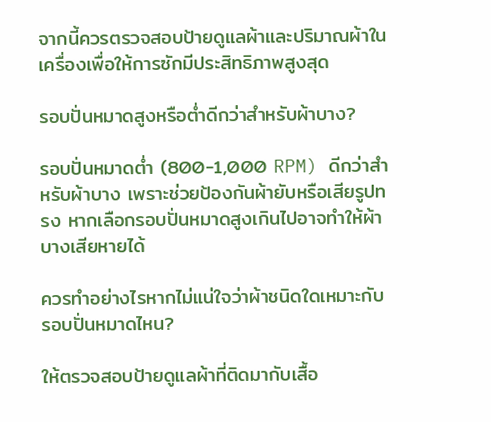จากนี้ควรตรวจสอบป้ายดูแลผ้าและปริมาณผ้าในเครื่องเพื่อให้การซักมีประสิทธิภาพสูงสุด

รอบปั่นหมาดสูงหรือต่ำดีกว่าสำหรับผ้าบาง?

รอบปั่นหมาดต่ำ (800-1,000 RPM) ดีกว่าสำหรับผ้าบาง เพราะช่วยป้องกันผ้ายับหรือเสียรูปทรง หากเลือกรอบปั่นหมาดสูงเกินไปอาจทำให้ผ้าบางเสียหายได้

ควรทำอย่างไรหากไม่แน่ใจว่าผ้าชนิดใดเหมาะกับรอบปั่นหมาดไหน?

ให้ตรวจสอบป้ายดูแลผ้าที่ติดมากับเสื้อ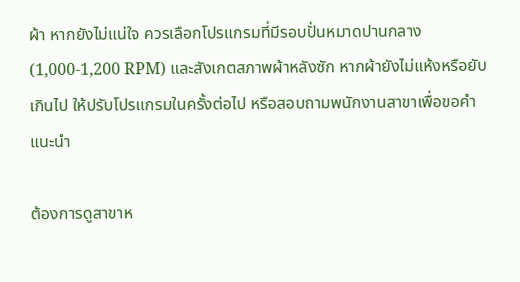ผ้า หากยังไม่แน่ใจ ควรเลือกโปรแกรมที่มีรอบปั่นหมาดปานกลาง (1,000-1,200 RPM) และสังเกตสภาพผ้าหลังซัก หากผ้ายังไม่แห้งหรือยับเกินไป ให้ปรับโปรแกรมในครั้งต่อไป หรือสอบถามพนักงานสาขาเพื่อขอคำแนะนำ

ต้องการดูสาขาห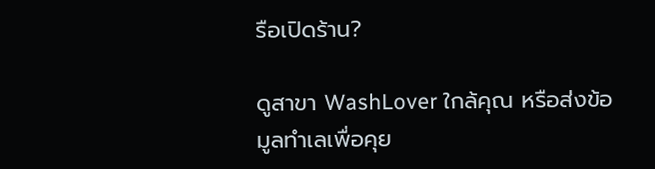รือเปิดร้าน?

ดูสาขา WashLover ใกล้คุณ หรือส่งข้อมูลทำเลเพื่อคุย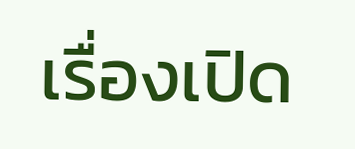เรื่องเปิด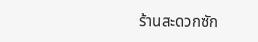ร้านสะดวกซัก